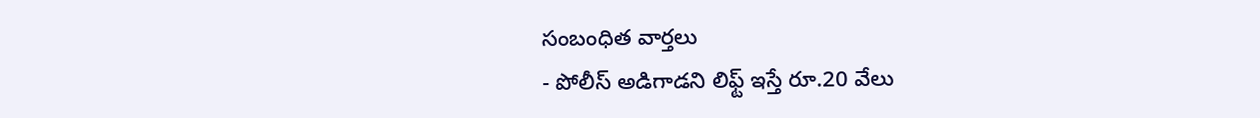సంబంధిత వార్తలు
- పోలీస్ అడిగాడని లిఫ్ట్ ఇస్తే రూ.20 వేలు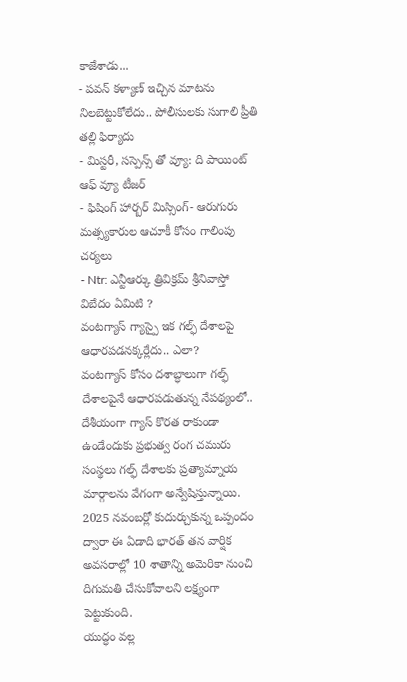కాజేశాడు...
- పవన్ కళ్యాణ్ ఇచ్చిన మాటను నిలబెట్టుకోలేదు.. పోలీసులకు సుగాలి ప్రీతి తల్లి ఫిర్యాదు
- మిస్టరీ, సస్పెన్స్ తో వ్యూ: ది పాయింట్ ఆఫ్ వ్యూ టీజర్
- ఫిషింగ్ హార్బర్ మిస్సింగ్- ఆరుగురు మత్స్యకారుల ఆచూకీ కోసం గాలింపు చర్యలు
- Ntr: ఎన్టీఆర్కు త్రివిక్రమ్ శ్రీనివాస్తో విబేదం ఏమిటి ?
వంటగ్యాస్ గ్యాస్పై ఇక గల్ఫ్ దేశాలపై ఆధారపడనక్కర్లేదు.. ఎలా?
వంటగ్యాస్ కోసం దశాబ్ధాలుగా గల్ఫ్ దేశాలపైనే ఆధారపడుతున్న నేపథ్యంలో.. దేశీయంగా గ్యాస్ కొరత రాకుండా ఉండేందుకు ప్రభుత్వ రంగ చమురు సంస్థలు గల్ఫ్ దేశాలకు ప్రత్యామ్నాయ మార్గాలను వేగంగా అన్వేషిస్తున్నాయి. 2025 నవంబర్లో కుదుర్చుకున్న ఒప్పందం ద్వారా ఈ ఏడాది భారత్ తన వార్షిక అవసరాల్లో 10 శాతాన్ని అమెరికా నుంచి దిగుమతి చేసుకోవాలని లక్ష్యంగా పెట్టుకుంది.
యుద్ధం వల్ల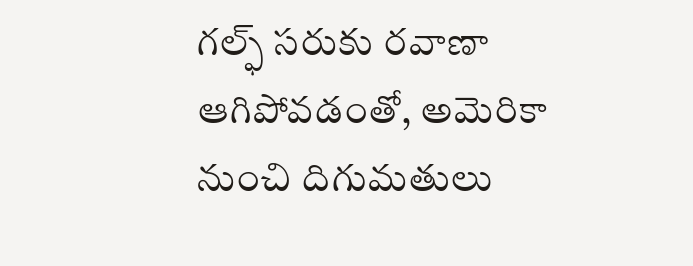గల్ఫ్ సరుకు రవాణా ఆగిపోవడంతో, అమెరికా నుంచి దిగుమతులు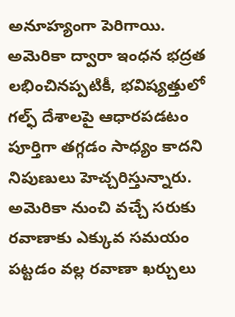అనూహ్యంగా పెరిగాయి. అమెరికా ద్వారా ఇంధన భద్రత లభించినప్పటికీ, భవిష్యత్తులో గల్ఫ్ దేశాలపై ఆధారపడటం పూర్తిగా తగ్గడం సాధ్యం కాదని నిపుణులు హెచ్చరిస్తున్నారు. అమెరికా నుంచి వచ్చే సరుకు రవాణాకు ఎక్కువ సమయం పట్టడం వల్ల రవాణా ఖర్చులు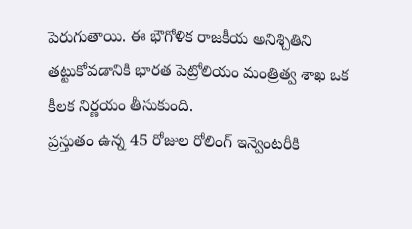పెరుగుతాయి. ఈ భౌగోళిక రాజకీయ అనిశ్చితిని తట్టుకోవడానికి భారత పెట్రోలియం మంత్రిత్వ శాఖ ఒక కీలక నిర్ణయం తీసుకుంది.
ప్రస్తుతం ఉన్న 45 రోజుల రోలింగ్ ఇన్వెంటరీకి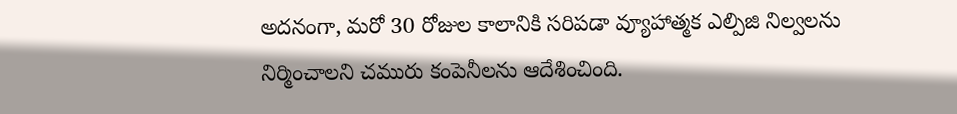అదనంగా, మరో 30 రోజుల కాలానికి సరిపడా వ్యూహాత్మక ఎల్పిజి నిల్వలను నిర్మించాలని చమురు కంపెనీలను ఆదేశించింది.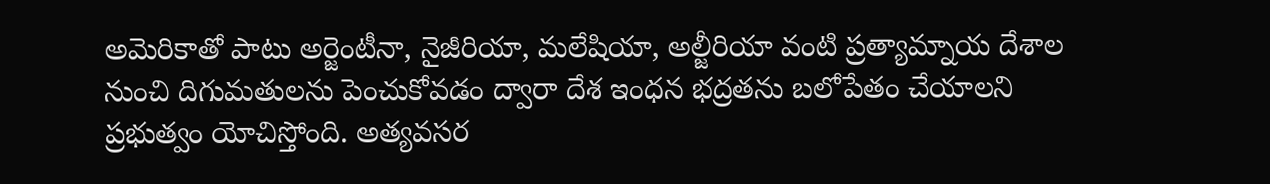అమెరికాతో పాటు అర్జెంటీనా, నైజీరియా, మలేషియా, అల్జీరియా వంటి ప్రత్యామ్నాయ దేశాల నుంచి దిగుమతులను పెంచుకోవడం ద్వారా దేశ ఇంధన భద్రతను బలోపేతం చేయాలని ప్రభుత్వం యోచిస్తోంది. అత్యవసర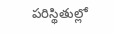పరిస్థితుల్లో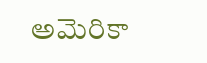అమెరికా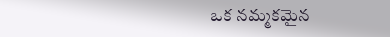ఒక నమ్మకమైన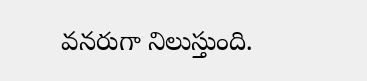వనరుగా నిలుస్తుంది.